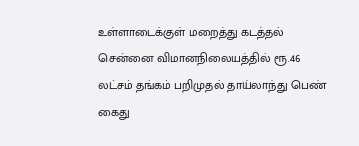உள்ளாடைக்குள் மறைத்து கடத்தல் சென்னை விமானநிலையத்தில் ரூ.46 லட்சம் தங்கம் பறிமுதல் தாய்லாந்து பெண் கைது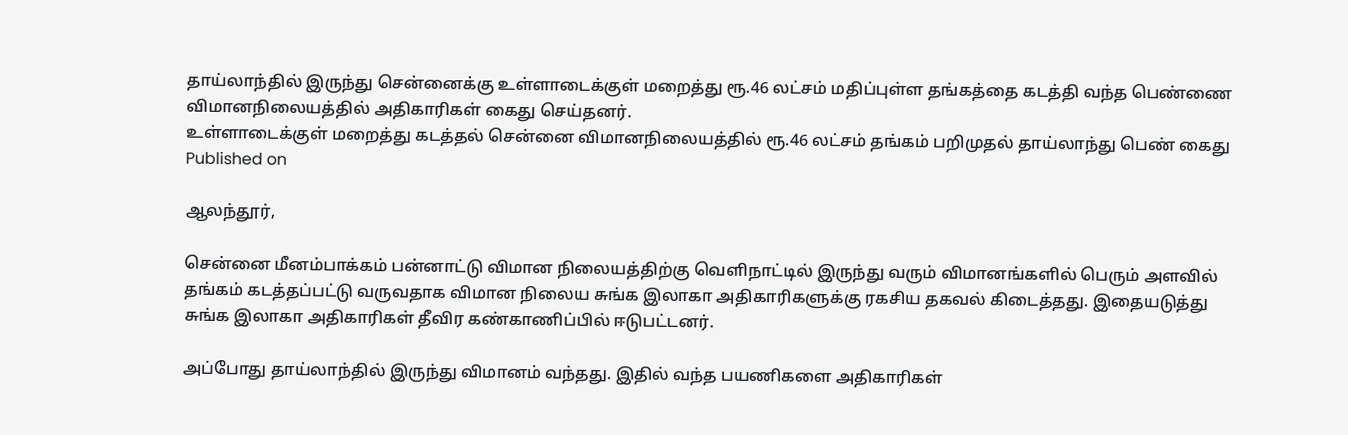தாய்லாந்தில் இருந்து சென்னைக்கு உள்ளாடைக்குள் மறைத்து ரூ.46 லட்சம் மதிப்புள்ள தங்கத்தை கடத்தி வந்த பெண்ணை விமானநிலையத்தில் அதிகாரிகள் கைது செய்தனர்.
உள்ளாடைக்குள் மறைத்து கடத்தல் சென்னை விமானநிலையத்தில் ரூ.46 லட்சம் தங்கம் பறிமுதல் தாய்லாந்து பெண் கைது
Published on

ஆலந்தூர்,

சென்னை மீனம்பாக்கம் பன்னாட்டு விமான நிலையத்திற்கு வெளிநாட்டில் இருந்து வரும் விமானங்களில் பெரும் அளவில் தங்கம் கடத்தப்பட்டு வருவதாக விமான நிலைய சுங்க இலாகா அதிகாரிகளுக்கு ரகசிய தகவல் கிடைத்தது. இதையடுத்து சுங்க இலாகா அதிகாரிகள் தீவிர கண்காணிப்பில் ஈடுபட்டனர்.

அப்போது தாய்லாந்தில் இருந்து விமானம் வந்தது. இதில் வந்த பயணிகளை அதிகாரிகள்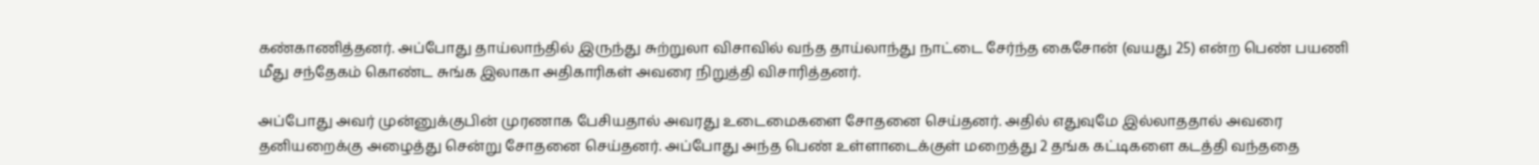கண்காணித்தனர். அப்போது தாய்லாந்தில் இருந்து சுற்றுலா விசாவில் வந்த தாய்லாந்து நாட்டை சேர்ந்த கைசோன் (வயது 25) என்ற பெண் பயணி மீது சந்தேகம் கொண்ட சுங்க இலாகா அதிகாரிகள் அவரை நிறுத்தி விசாரித்தனர்.

அப்போது அவர் முன்னுக்குபின் முரணாக பேசியதால் அவரது உடைமைகளை சோதனை செய்தனர். அதில் எதுவுமே இல்லாததால் அவரை தனியறைக்கு அழைத்து சென்று சோதனை செய்தனர். அப்போது அந்த பெண் உள்ளாடைக்குள் மறைத்து 2 தங்க கட்டிகளை கடத்தி வந்ததை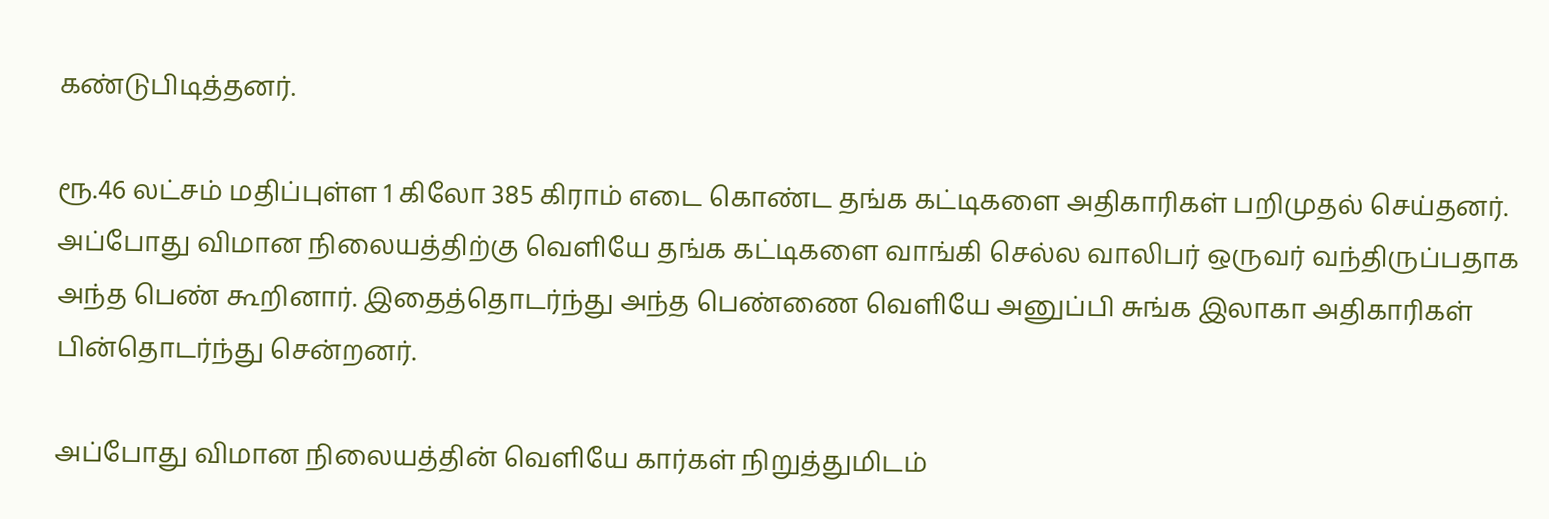கண்டுபிடித்தனர்.

ரூ.46 லட்சம் மதிப்புள்ள 1 கிலோ 385 கிராம் எடை கொண்ட தங்க கட்டிகளை அதிகாரிகள் பறிமுதல் செய்தனர். அப்போது விமான நிலையத்திற்கு வெளியே தங்க கட்டிகளை வாங்கி செல்ல வாலிபர் ஒருவர் வந்திருப்பதாக அந்த பெண் கூறினார். இதைத்தொடர்ந்து அந்த பெண்ணை வெளியே அனுப்பி சுங்க இலாகா அதிகாரிகள் பின்தொடர்ந்து சென்றனர்.

அப்போது விமான நிலையத்தின் வெளியே கார்கள் நிறுத்துமிடம்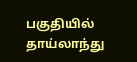பகுதியில் தாய்லாந்து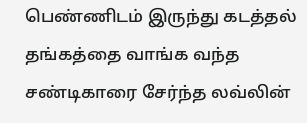பெண்ணிடம் இருந்து கடத்தல் தங்கத்தை வாங்க வந்த சண்டிகாரை சேர்ந்த லவ்லின்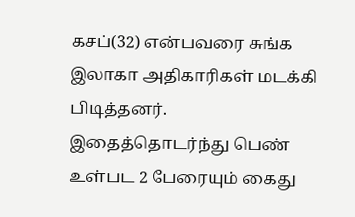கசப்(32) என்பவரை சுங்க இலாகா அதிகாரிகள் மடக்கி பிடித்தனர். இதைத்தொடர்ந்து பெண் உள்பட 2 பேரையும் கைது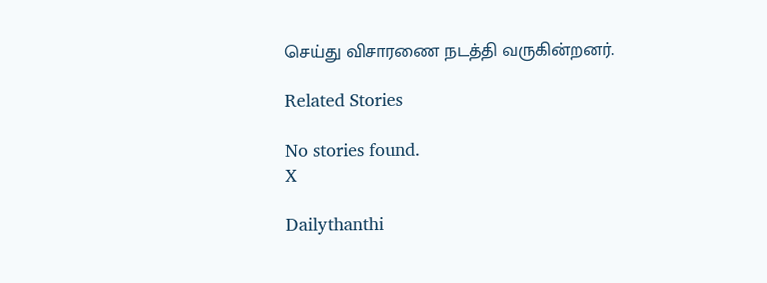செய்து விசாரணை நடத்தி வருகின்றனர்.

Related Stories

No stories found.
X

Dailythanthi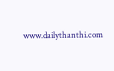www.dailythanthi.com